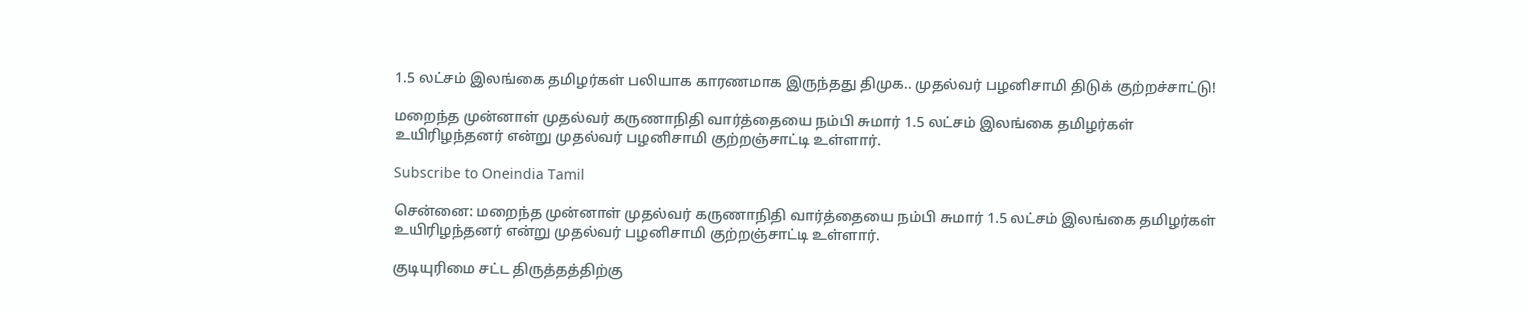1.5 லட்சம் இலங்கை தமிழர்கள் பலியாக காரணமாக இருந்தது திமுக.. முதல்வர் பழனிசாமி திடுக் குற்றச்சாட்டு!

மறைந்த முன்னாள் முதல்வர் கருணாநிதி வார்த்தையை நம்பி சுமார் 1.5 லட்சம் இலங்கை தமிழர்கள் உயிரிழந்தனர் என்று முதல்வர் பழனிசாமி குற்றஞ்சாட்டி உள்ளார்.

Subscribe to Oneindia Tamil

சென்னை: மறைந்த முன்னாள் முதல்வர் கருணாநிதி வார்த்தையை நம்பி சுமார் 1.5 லட்சம் இலங்கை தமிழர்கள் உயிரிழந்தனர் என்று முதல்வர் பழனிசாமி குற்றஞ்சாட்டி உள்ளார்.

குடியுரிமை சட்ட திருத்தத்திற்கு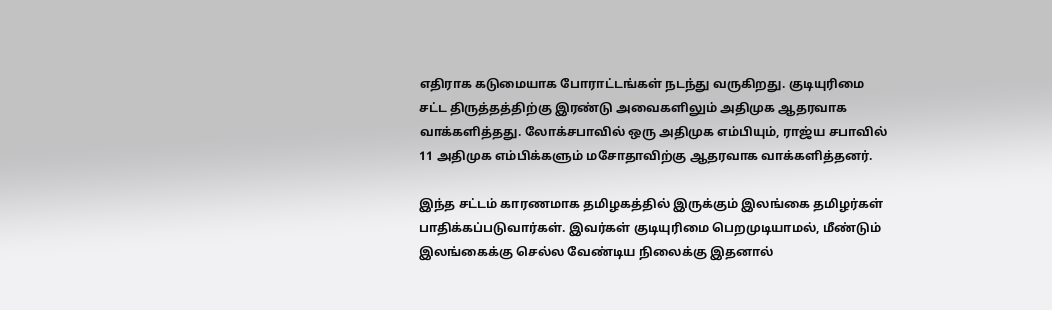எதிராக கடுமையாக போராட்டங்கள் நடந்து வருகிறது. குடியுரிமை சட்ட திருத்தத்திற்கு இரண்டு அவைகளிலும் அதிமுக ஆதரவாக வாக்களித்தது. லோக்சபாவில் ஒரு அதிமுக எம்பியும், ராஜ்ய சபாவில் 11 அதிமுக எம்பிக்களும் மசோதாவிற்கு ஆதரவாக வாக்களித்தனர்.

இந்த சட்டம் காரணமாக தமிழகத்தில் இருக்கும் இலங்கை தமிழர்கள் பாதிக்கப்படுவார்கள். இவர்கள் குடியுரிமை பெறமுடியாமல், மீண்டும் இலங்கைக்கு செல்ல வேண்டிய நிலைக்கு இதனால்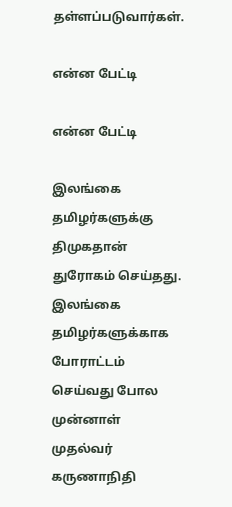தள்ளப்படுவார்கள்.

என்ன பேட்டி

என்ன பேட்டி

இலங்கை தமிழர்களுக்கு திமுகதான் துரோகம் செய்தது. இலங்கை தமிழர்களுக்காக போராட்டம் செய்வது போல முன்னாள் முதல்வர் கருணாநிதி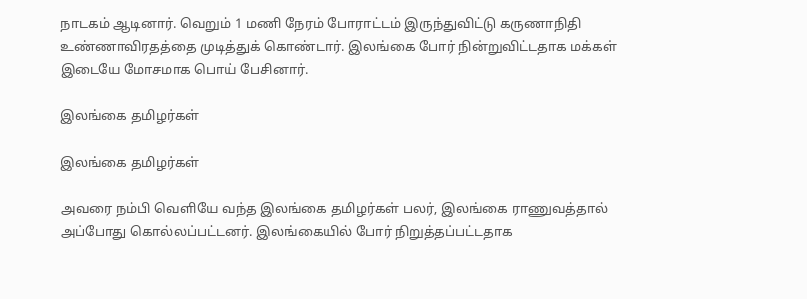நாடகம் ஆடினார். வெறும் 1 மணி நேரம் போராட்டம் இருந்துவிட்டு கருணாநிதி உண்ணாவிரதத்தை முடித்துக் கொண்டார். இலங்கை போர் நின்றுவிட்டதாக மக்கள் இடையே மோசமாக பொய் பேசினார்.

இலங்கை தமிழர்கள்

இலங்கை தமிழர்கள்

அவரை நம்பி வெளியே வந்த இலங்கை தமிழர்கள் பலர், இலங்கை ராணுவத்தால் அப்போது கொல்லப்பட்டனர். இலங்கையில் போர் நிறுத்தப்பட்டதாக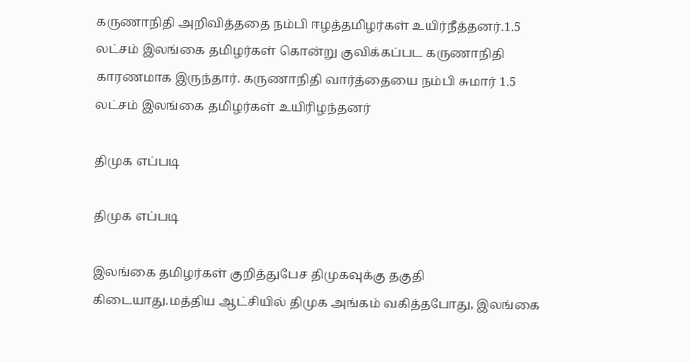கருணாநிதி அறிவித்த‌தை நம்பி ஈழத்தமிழர்கள் உயிர்நீத்தனர்.1.5 லட்சம் இலங்கை தமிழர்கள் கொன்று குவிக்கப்பட கருணாநிதி காரணமாக இருந்தார். கருணாநிதி வார்த்தையை நம்பி சுமார் 1.5 லட்சம் இலங்கை தமிழர்கள் உயிரிழந்தனர்

திமுக எப்படி

திமுக எப்படி

இலங்கை தமிழர்கள் குறித்துபேச திமுகவுக்கு தகுதி கிடையாது.மத்திய ஆட்சியில் திமுக அங்கம் வகித்தபோது, இலங்கை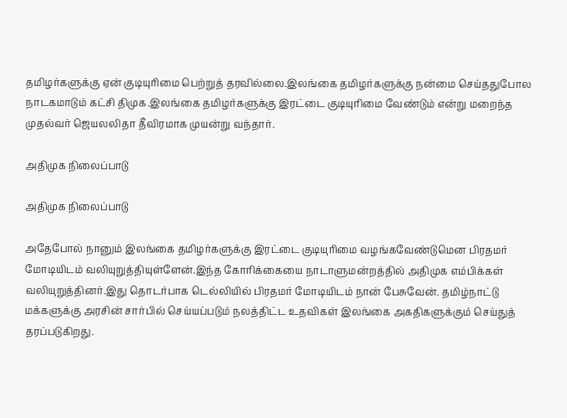தமிழர்களுக்கு ஏன் குடியுரிமை பெற்றுத் தரவில்லை.இலங்கை தமிழர்களுக்கு நன்மை செய்ததுபோல நாடகமாடும் கட்சி திமுக.இலங்கை தமிழர்களுக்கு இரட்டை குடியுரிமை வேண்டும் என்று மறைந்த முதல்வர் ஜெயலலிதா தீவிரமாக முயன்று வந்தார்.

அதிமுக நிலைப்பாடு

அதிமுக நிலைப்பாடு

அதேபோல் நானும் இலங்கை தமிழர்களுக்கு இரட்டை குடியுரிமை வழங்கவேண்டுமென பிரதமர் மோடியிடம் வலியுறுத்தியுள்ளேன்.இந்த கோரிக்கையை நாடாளுமன்றத்தில் அதிமுக எம்பிக்கள் வலியுறுத்தினர்.இது தொடர்பாக டெல்லியில் பிரதமர் மோடியிடம் நான் பேசுவேன். தமிழ்நாட்டு மக்களுக்கு அரசின் சார்பில் செய்யப்படும் நலத்திட்ட உதவிகள் இலங்கை அகதிகளுக்கும் செய்துத் தரப்படுகிறது.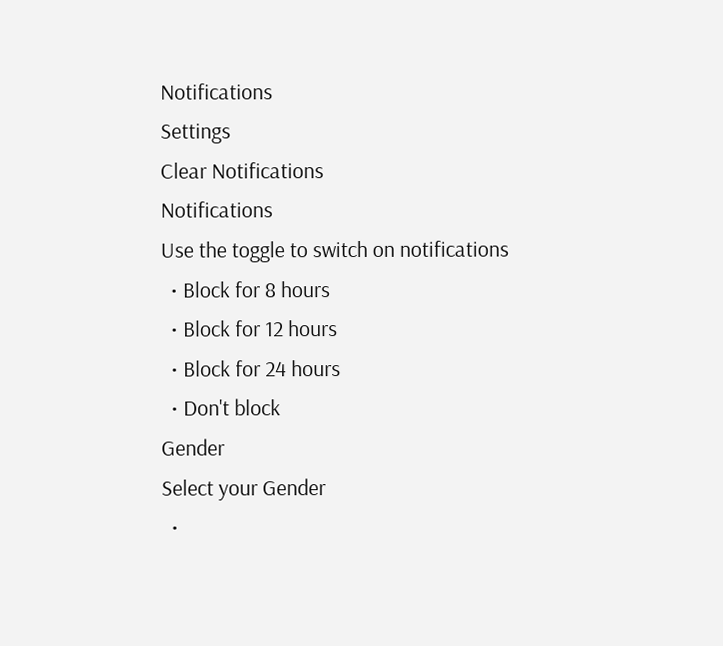Notifications
Settings
Clear Notifications
Notifications
Use the toggle to switch on notifications
  • Block for 8 hours
  • Block for 12 hours
  • Block for 24 hours
  • Don't block
Gender
Select your Gender
  •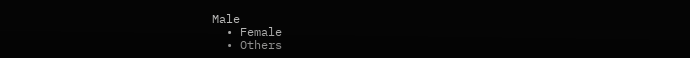Male
  • Female
  • Others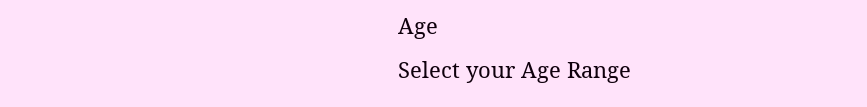Age
Select your Age Range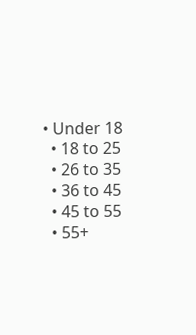• Under 18
  • 18 to 25
  • 26 to 35
  • 36 to 45
  • 45 to 55
  • 55+